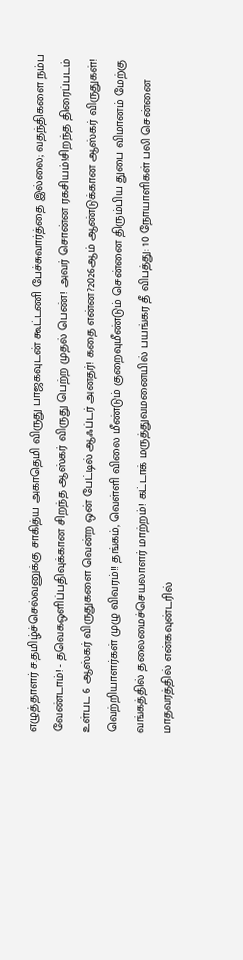எழுத்தாளர் ச.தமிழ்ச்செல்வனுக்கு சாகித்ய அகாதெமி விருது பாஜகவுடன் கூட்டணி பேச்சுவார்த்தை இல்லை; வதந்திகளை நம்ப வேண்டாம்! - தவெகஒளிப்பதிவுக்கான சிறந்த ஆஸ்கர் விருது பெற்ற முதல் பெண்! அவர் சொன்ன ரகசியம்!சிறந்த திரைப்படம் உள்பட 6 ஆஸ்கர் விருதுகளை வென்ற ஒன் பேட்டில் ஆஃப்டர் அனதர்! கதை என்ன?2026ஆம் ஆண்டுக்கான ஆஸ்கர் விருதுகள்! வெற்றியாளர்கள் முழு விவரம்!! தங்கம், வெள்ளி விலை மீண்டும் குறைவுமீண்டும் சென்னை திரும்பிய துபை விமானம் மேற்கு வங்கத்தில் தலைமைச்செயலாளர் மாற்றம்! கட்டாக் மருத்துவமனையில் பயங்கர தீ விபத்து: 10 நோயாளிகள் பலி சென்னை மாதவரத்தில் என்கவுன்டரில்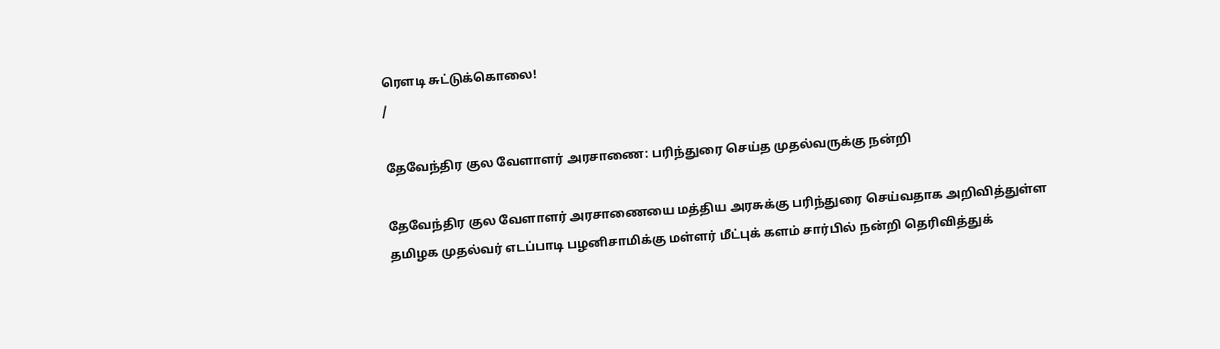ரௌடி சுட்டுக்கொலை!
/

தேவேந்திர குல வேளாளர் அரசாணை: பரிந்துரை செய்த முதல்வருக்கு நன்றி

தேவேந்திர குல வேளாளர் அரசாணையை மத்திய அரசுக்கு பரிந்துரை செய்வதாக அறிவித்துள்ள தமிழக முதல்வர் எடப்பாடி பழனிசாமிக்கு மள்ளர் மீட்புக் களம் சார்பில் நன்றி தெரிவித்துக்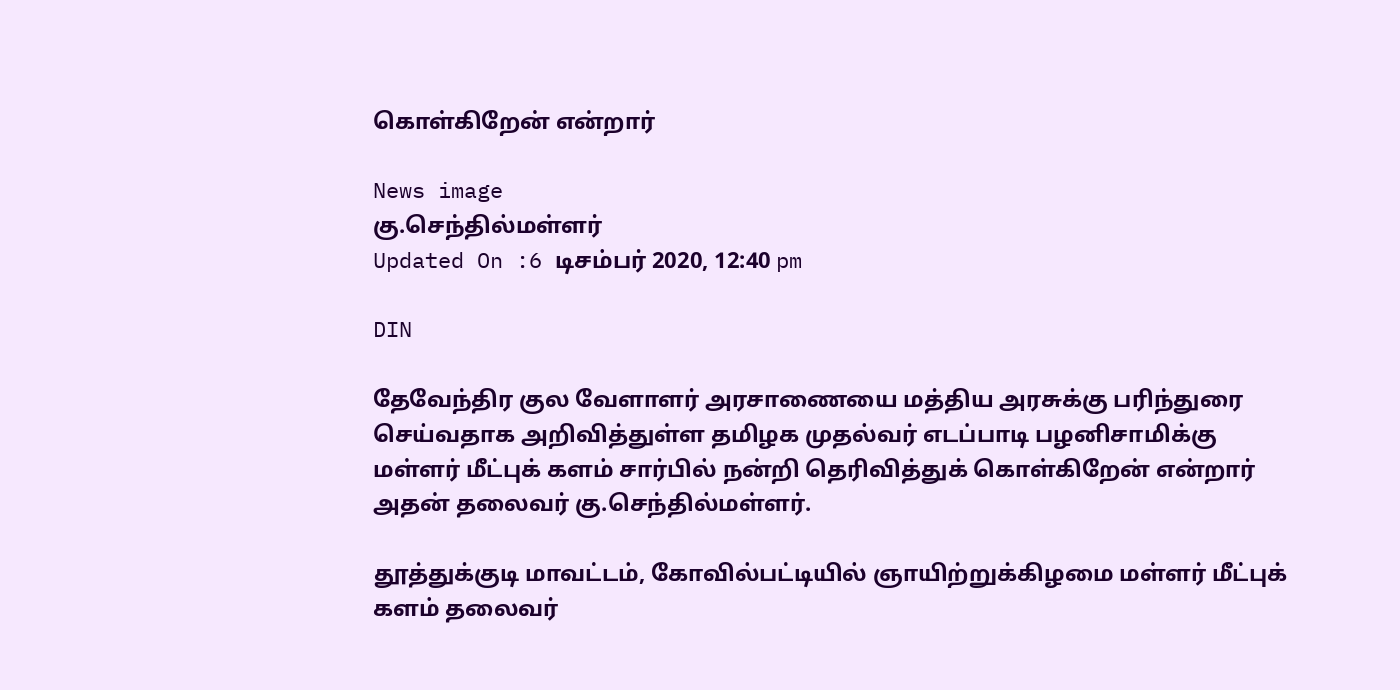கொள்கிறேன் என்றார்

News image
கு.செந்தில்மள்ளர்
Updated On :6 டிசம்பர் 2020, 12:40 pm

DIN

தேவேந்திர குல வேளாளர் அரசாணையை மத்திய அரசுக்கு பரிந்துரை செய்வதாக அறிவித்துள்ள தமிழக முதல்வர் எடப்பாடி பழனிசாமிக்கு மள்ளர் மீட்புக் களம் சார்பில் நன்றி தெரிவித்துக் கொள்கிறேன் என்றார் அதன் தலைவர் கு.செந்தில்மள்ளர்.

தூத்துக்குடி மாவட்டம், கோவில்பட்டியில் ஞாயிற்றுக்கிழமை மள்ளர் மீட்புக் களம் தலைவர்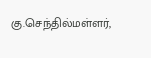கு.செந்தில்மள்ளர்,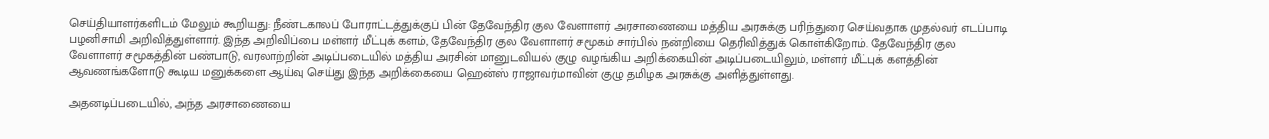செய்தியாளர்களிடம் மேலும் கூறியது: நீண்டகாலப் போராட்டத்துக்குப் பின் தேவேந்திர குல வேளாளர் அரசாணையை மத்திய அரசுக்கு பரிந்துரை செய்வதாக முதல்வர் எடப்பாடி பழனிசாமி அறிவித்துள்ளார். இந்த அறிவிப்பை மள்ளர் மீட்புக் களம், தேவேந்திர குல வேளாளர் சமூகம் சார்பில் நன்றியை தெரிவித்துக் கொள்கிறோம். தேவேந்திர குல வேளாளர் சமூகத்தின் பண்பாடு, வரலாற்றின் அடிப்படையில் மத்திய அரசின் மானுடவியல் குழு வழங்கிய அறிக்கையின் அடிப்படையிலும், மள்ளர் மீட்புக் களத்தின் ஆவணங்களோடு கூடிய மனுக்களை ஆய்வு செய்து இந்த அறிக்கையை ஹென்ஸ் ராஜாவர்மாவின் குழு தமிழக அரசுக்கு அளித்துள்ளது.

அதனடிப்படையில், அந்த அரசாணையை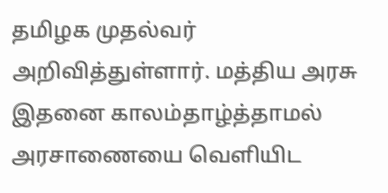தமிழக முதல்வர் அறிவித்துள்ளார். மத்திய அரசு இதனை காலம்தாழ்த்தாமல் அரசாணையை வெளியிட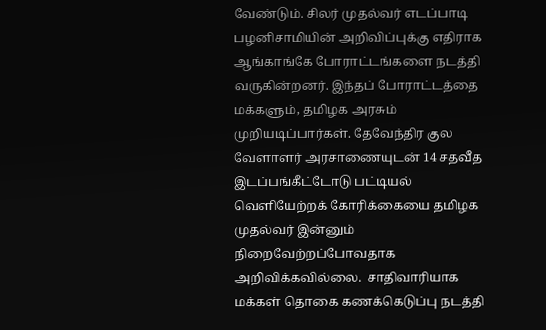வேண்டும். சிலர் முதல்வர் எடப்பாடி பழனிசாமியின் அறிவிப்புக்கு எதிராக ஆங்காங்கே போராட்டங்களை நடத்தி வருகின்றனர். இந்தப் போராட்டத்தை மக்களும், தமிழக அரசும் முறியடிப்பார்கள். தேவேந்திர குல வேளாளர் அரசாணையுடன் 14 சதவீத இடப்பங்கீட்டோடு பட்டியல் வெளியேற்றக் கோரிக்கையை தமிழக முதல்வர் இன்னும் நிறைவேற்றப்போவதாக அறிவிக்கவில்லை.  சாதிவாரியாக மக்கள் தொகை கணக்கெடுப்பு நடத்தி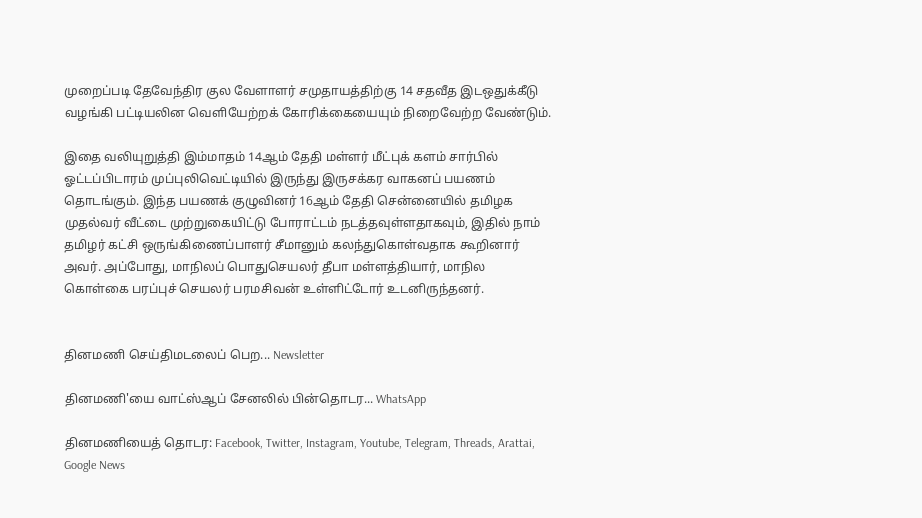முறைப்படி தேவேந்திர குல வேளாளர் சமுதாயத்திற்கு 14 சதவீத இடஒதுக்கீடு வழங்கி பட்டியலின வெளியேற்றக் கோரிக்கையையும் நிறைவேற்ற வேண்டும்.

இதை வலியுறுத்தி இம்மாதம் 14ஆம் தேதி மள்ளர் மீட்புக் களம் சார்பில் ஓட்டப்பிடாரம் முப்புலிவெட்டியில் இருந்து இருசக்கர வாகனப் பயணம் தொடங்கும். இந்த பயணக் குழுவினர் 16ஆம் தேதி சென்னையில் தமிழக முதல்வர் வீட்டை முற்றுகையிட்டு போராட்டம் நடத்தவுள்ளதாகவும், இதில் நாம் தமிழர் கட்சி ஒருங்கிணைப்பாளர் சீமானும் கலந்துகொள்வதாக கூறினார் அவர். அப்போது, மாநிலப் பொதுசெயலர் தீபா மள்ளத்தியார், மாநில கொள்கை பரப்புச் செயலர் பரமசிவன் உள்ளிட்டோர் உடனிருந்தனர்.


தினமணி செய்திமடலைப் பெற... Newsletter

தினமணி'யை வாட்ஸ்ஆப் சேனலில் பின்தொடர... WhatsApp

தினமணியைத் தொடர: Facebook, Twitter, Instagram, Youtube, Telegram, Threads, Arattai, Google News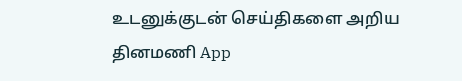உடனுக்குடன் செய்திகளை அறிய தினமணி App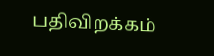பதிவிறக்கம்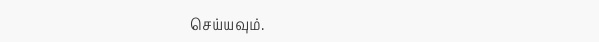செய்யவும்.